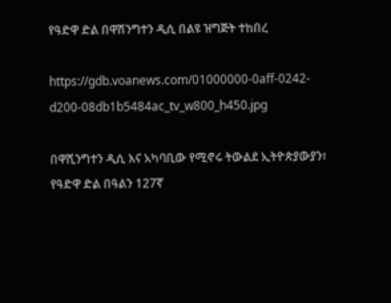የዓድዋ ድል በዋሽንግተን ዲሲ በልዩ ዝግጅት ተከበረ

https://gdb.voanews.com/01000000-0aff-0242-d200-08db1b5484ac_tv_w800_h450.jpg

በዋሺንግተን ዲሲ እና አካባቢው የሚኖሩ ትውልደ ኢትዮጵያውያን፣ የዓድዋ ድል በዓልን 127ኛ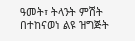ዓመት፣ ትላንት ምሽት በተከናወነ ልዩ ዝግጅት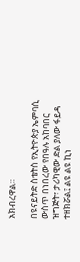አክብረዋል።

በዩናይትድ ስቴትስ የኢትዮጵያ ኤምባሲ ውስጥ በነበረው የበዓሉ አከባበር ዝግጅት፣ ታሪካዊው ድል ያለው ፋይዳ ተዘክሯል፤ ልዩ ልዩ ኪነ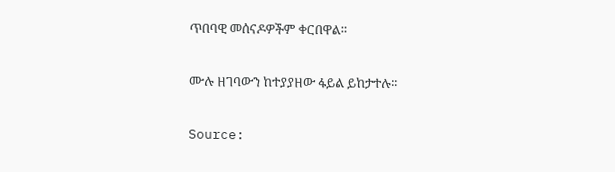ጥበባዊ መሰናዶዎችም ቀርበዋል።

ሙሉ ዘገባውን ከተያያዘው ፋይል ይከታተሉ፡፡

Source: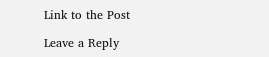Link to the Post

Leave a Reply